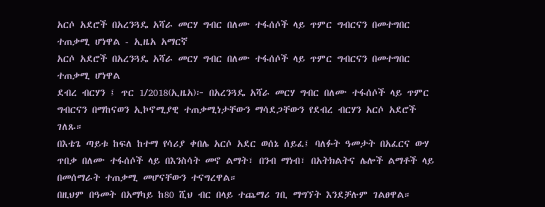አርሶ አደሮች በአረንጓዴ አሻራ መርሃ ግብር በለሙ ተፋሰሶች ላይ ጥምር ግብርናን በመተግበር ተጠቃሚ ሆነዋል - ኢዜአ አማርኛ
አርሶ አደሮች በአረንጓዴ አሻራ መርሃ ግብር በለሙ ተፋሰሶች ላይ ጥምር ግብርናን በመተግበር ተጠቃሚ ሆነዋል
ደብረ ብርሃን ፤ ጥር 1/2018(ኢዜአ)፦ በአረንጓዴ አሻራ መርሃ ግብር በለሙ ተፋሰሶች ላይ ጥምር ግብርናን በማከናወን ኢኮኖሚያዊ ተጠቃሚነታቸውን ማሳደጋቸውን የደብረ ብርሃን አርሶ አደሮች ገለጹ።
በእቴጌ ጣይቱ ከፍለ ከተማ የሳሪያ ቀበሌ አርሶ አደር ወሰኔ ሰይፈ፤ ባለፉት ዓመታት በአፈርና ውሃ ጥበቃ በለሙ ተፋሰሶች ላይ በእንስሳት መኖ ልማት፣ በንብ ማነብ፣ በአትክልትና ሌሎች ልማቶች ላይ በመሰማራት ተጠቃሚ መሆናቸውን ተናግረዋል።
በዚህም በዓመት በአማካይ ከ80 ሺህ ብር በላይ ተጨማሪ ገቢ ማግኘት እንደቻሉም ገልፀዋል።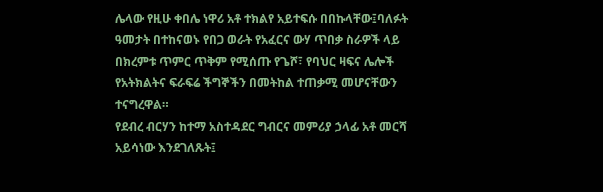ሌላው የዚሁ ቀበሌ ነዋሪ አቶ ተክልየ አይተፍሱ በበኩላቸው፤ባለፉት ዓመታት በተከናወኑ የበጋ ወራት የአፈርና ውሃ ጥበቃ ስራዎች ላይ በክረምቱ ጥምር ጥቅም የሚሰጡ የጌሾ፣ የባህር ዛፍና ሌሎች የአትክልትና ፍራፍሬ ችግኞችን በመትከል ተጠቃሚ መሆናቸውን ተናግረዋል።
የደብረ ብርሃን ከተማ አስተዳደር ግብርና መምሪያ ኃላፊ አቶ መርሻ አይሳነው እንደገለጹት፤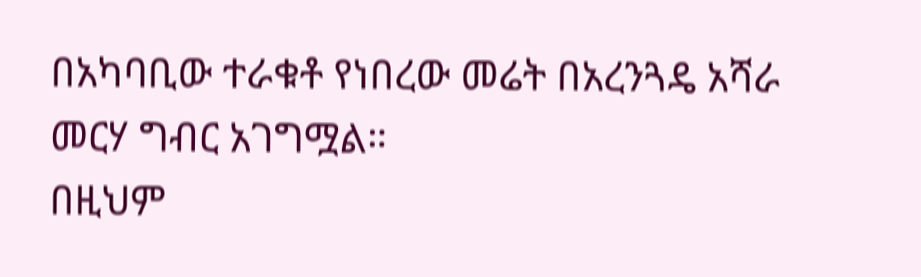በአካባቢው ተራቁቶ የነበረው መሬት በአረንጓዴ አሻራ መርሃ ግብር አገግሟል።
በዚህም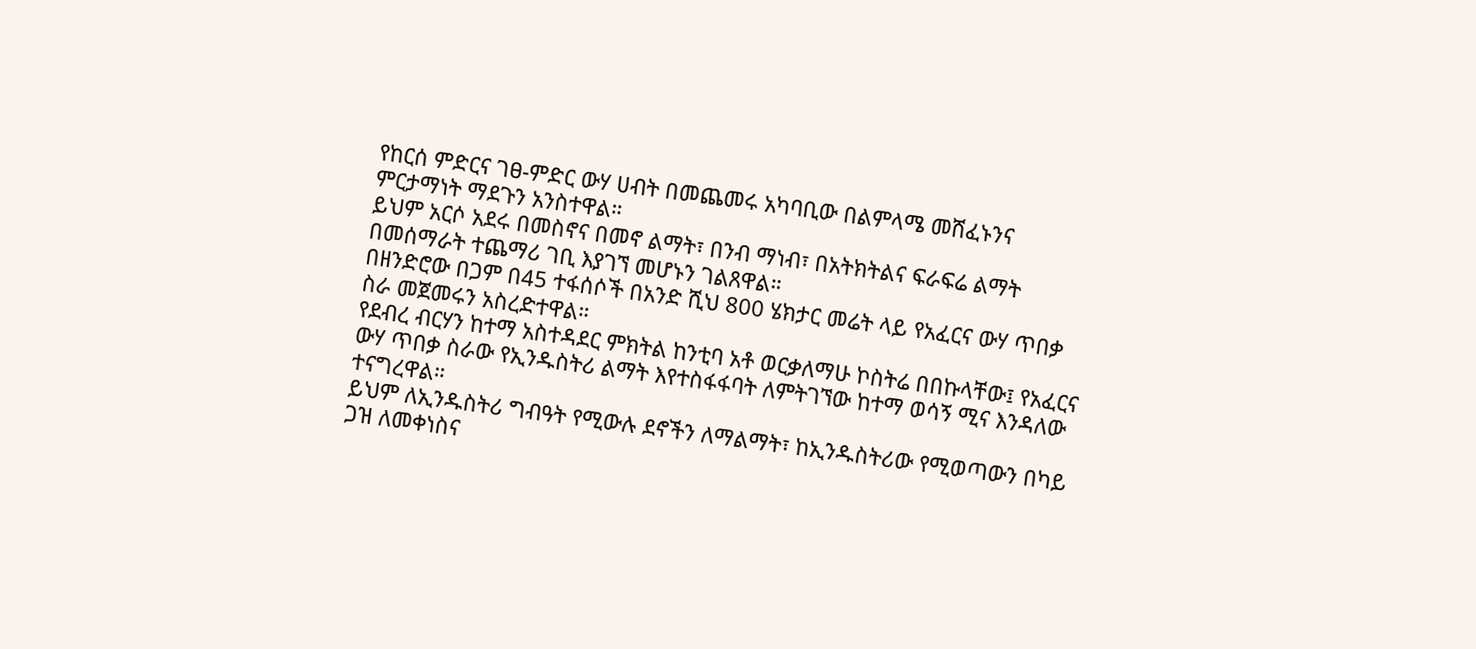የከርሰ ምድርና ገፀ-ምድር ውሃ ሀብት በመጨመሩ አካባቢው በልምላሜ መሸፈኑንና ምርታማነት ማደጉን አንስተዋል።
ይህም አርሶ አደሩ በመስኖና በመኖ ልማት፣ በንብ ማነብ፣ በአትክትልና ፍራፍሬ ልማት በመሰማራት ተጨማሪ ገቢ እያገኘ መሆኑን ገልጸዋል።
በዘንድሮው በጋም በ45 ተፋሰሶች በአንድ ሺህ 800 ሄክታር መሬት ላይ የአፈርና ውሃ ጥበቃ ስራ መጀመሩን አስረድተዋል።
የደብረ ብርሃን ከተማ አስተዳደር ምክትል ከንቲባ አቶ ወርቃለማሁ ኮስትሬ በበኩላቸው፤ የአፈርና ውሃ ጥበቃ ስራው የኢንዱስትሪ ልማት እየተስፋፋባት ለምትገኘው ከተማ ወሳኝ ሚና እንዳለው ተናግረዋል።
ይህም ለኢንዱስትሪ ግብዓት የሚውሉ ደኖችን ለማልማት፣ ከኢንዱስትሪው የሚወጣውን በካይ ጋዝ ለመቀነስና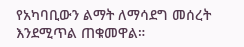የአካባቢውን ልማት ለማሳደግ መሰረት እንደሚጥል ጠቁመዋል።